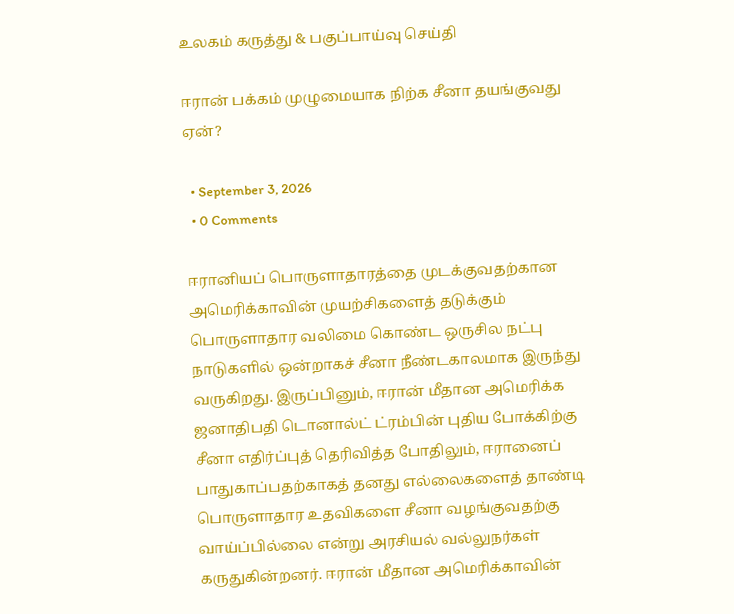உலகம் கருத்து & பகுப்பாய்வு செய்தி

ஈரான் பக்கம் முழுமையாக நிற்க சீனா தயங்குவது ஏன்?

  • September 3, 2026
  • 0 Comments

ஈரானியப் பொருளாதாரத்தை முடக்குவதற்கான அமெரிக்காவின் முயற்சிகளைத் தடுக்கும் பொருளாதார வலிமை கொண்ட ஒருசில நட்பு நாடுகளில் ஒன்றாகச் சீனா நீண்டகாலமாக இருந்து வருகிறது. இருப்பினும், ஈரான் மீதான அமெரிக்க ஜனாதிபதி டொனால்ட் ட்ரம்பின் புதிய போக்கிற்கு சீனா எதிர்ப்புத் தெரிவித்த போதிலும், ஈரானைப் பாதுகாப்பதற்காகத் தனது எல்லைகளைத் தாண்டி பொருளாதார உதவிகளை சீனா வழங்குவதற்கு வாய்ப்பில்லை என்று அரசியல் வல்லுநர்கள் கருதுகின்றனர். ஈரான் மீதான அமெரிக்காவின்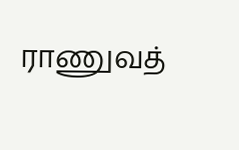ராணுவத்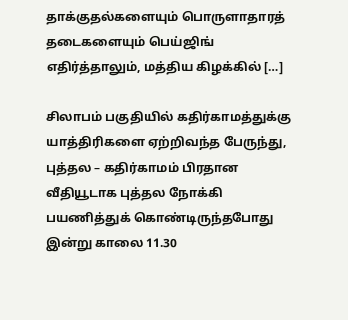தாக்குதல்களையும் பொருளாதாரத் தடைகளையும் பெய்ஜிங் எதிர்த்தாலும், மத்திய கிழக்கில் […]

சிலாபம் பகுதியில் கதிர்காமத்துக்கு யாத்திரிகளை ஏற்றிவந்த பேருந்து, புத்தல – கதிர்காமம் பிரதான வீதியூடாக புத்தல நோக்கி பயணித்துக் கொண்டிருந்தபோது இன்று காலை 11.30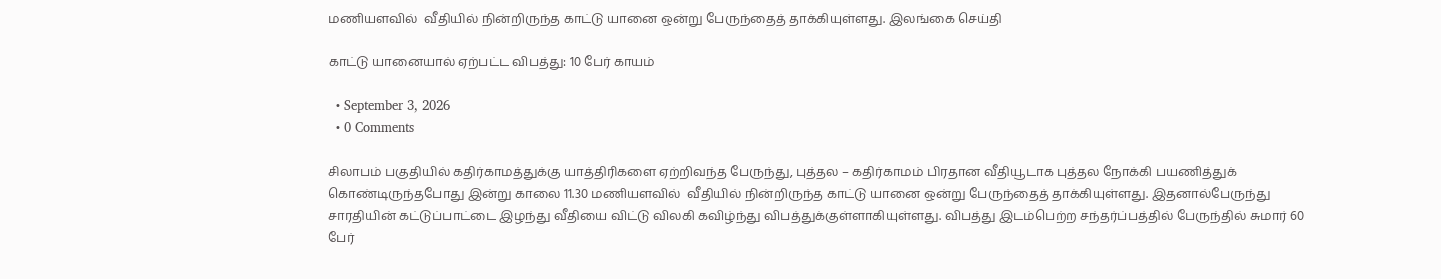மணியளவில்  வீதியில் நின்றிருந்த காட்டு யானை ஒன்று பேருந்தைத் தாக்கியுள்ளது. இலங்கை செய்தி

காட்டு யானையால் ஏற்பட்ட விபத்து: 10 பேர் காயம்

  • September 3, 2026
  • 0 Comments

சிலாபம் பகுதியில் கதிர்காமத்துக்கு யாத்திரிகளை ஏற்றிவந்த பேருந்து, புத்தல – கதிர்காமம் பிரதான வீதியூடாக புத்தல நோக்கி பயணித்துக் கொண்டிருந்தபோது இன்று காலை 11.30 மணியளவில்  வீதியில் நின்றிருந்த காட்டு யானை ஒன்று பேருந்தைத் தாக்கியுள்ளது. இதனால்பேருந்து சாரதியின் கட்டுப்பாட்டை இழந்து வீதியை விட்டு விலகி கவிழ்ந்து விபத்துக்குள்ளாகியுள்ளது. விபத்து இடம்பெற்ற சந்தர்ப்பத்தில் பேருந்தில் சுமார் 60 பேர்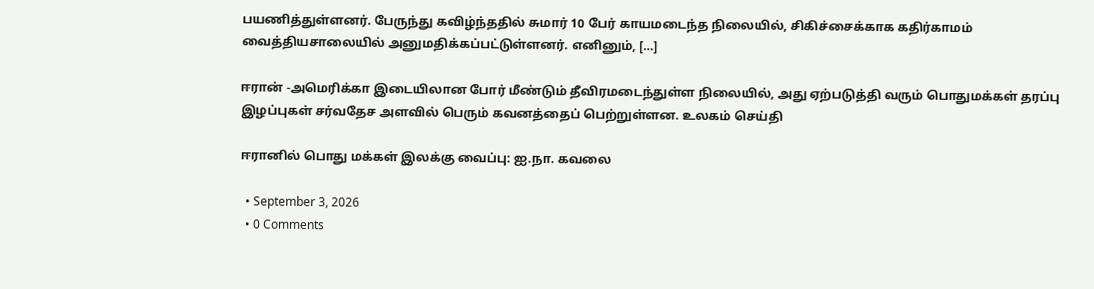பயணித்துள்ளனர். பேருந்து கவிழ்ந்ததில் சுமார் 10 பேர் காயமடைந்த நிலையில், சிகிச்சைக்காக கதிர்காமம் வைத்தியசாலையில் அனுமதிக்கப்பட்டுள்ளனர். எனினும், […]

ஈரான் -அமெரிக்கா இடையிலான போர் மீண்டும் தீவிரமடைந்துள்ள நிலையில், அது ஏற்படுத்தி வரும் பொதுமக்கள் தரப்பு இழப்புகள் சர்வதேச அளவில் பெரும் கவனத்தைப் பெற்றுள்ளன. உலகம் செய்தி

ஈரானில் பொது மக்கள் இலக்கு வைப்பு: ஐ.நா. கவலை

  • September 3, 2026
  • 0 Comments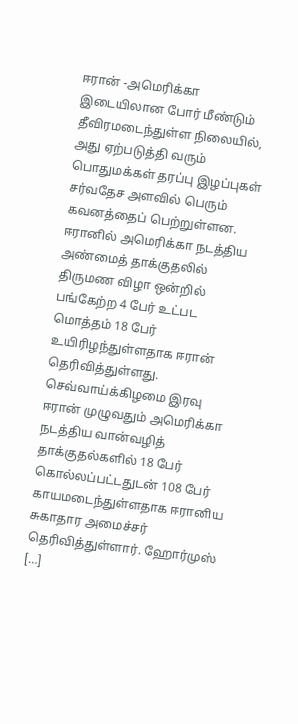ஈரான் -அமெரிக்கா இடையிலான போர் மீண்டும் தீவிரமடைந்துள்ள நிலையில், அது ஏற்படுத்தி வரும் பொதுமக்கள் தரப்பு இழப்புகள் சர்வதேச அளவில் பெரும் கவனத்தைப் பெற்றுள்ளன. ஈரானில் அமெரிக்கா நடத்திய அண்மைத் தாக்குதலில் திருமண விழா ஒன்றில் பங்கேற்ற 4 பேர் உட்பட மொத்தம் 18 பேர் உயிரிழந்துள்ளதாக ஈரான் தெரிவித்துள்ளது. செவ்வாய்க்கிழமை இரவு ஈரான் முழுவதும் அமெரிக்கா நடத்திய வான்வழித் தாக்குதல்களில் 18 பேர் கொல்லப்பட்டதுடன் 108 பேர் காயமடைந்துள்ளதாக ஈரானிய சுகாதார அமைச்சர் தெரிவித்துள்ளார். ஹோர்முஸ் […]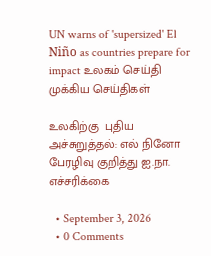UN warns of 'supersized' El Niño as countries prepare for impact உலகம் செய்தி முக்கிய செய்திகள்

உலகிற்கு  புதிய அச்சுறுத்தல்: எல் நினோ பேரழிவு குறித்து ஐ.நா. எச்சரிக்கை

  • September 3, 2026
  • 0 Comments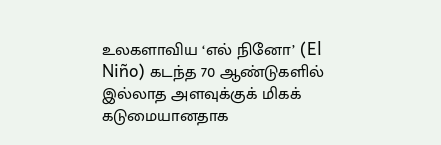உலகளாவிய ‘எல் நினோ’ (El Niño) கடந்த 70 ஆண்டுகளில் இல்லாத அளவுக்குக் மிகக் கடுமையானதாக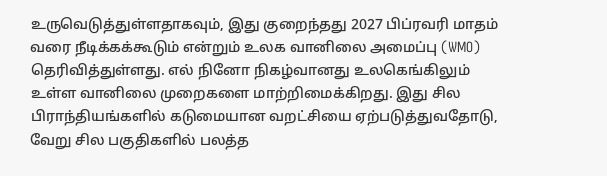உருவெடுத்துள்ளதாகவும், இது குறைந்தது 2027 பிப்ரவரி மாதம் வரை நீடிக்கக்கூடும் என்றும் உலக வானிலை அமைப்பு (WMO) தெரிவித்துள்ளது. எல் நினோ நிகழ்வானது உலகெங்கிலும் உள்ள வானிலை முறைகளை மாற்றிமைக்கிறது. இது சில பிராந்தியங்களில் கடுமையான வறட்சியை ஏற்படுத்துவதோடு, வேறு சில பகுதிகளில் பலத்த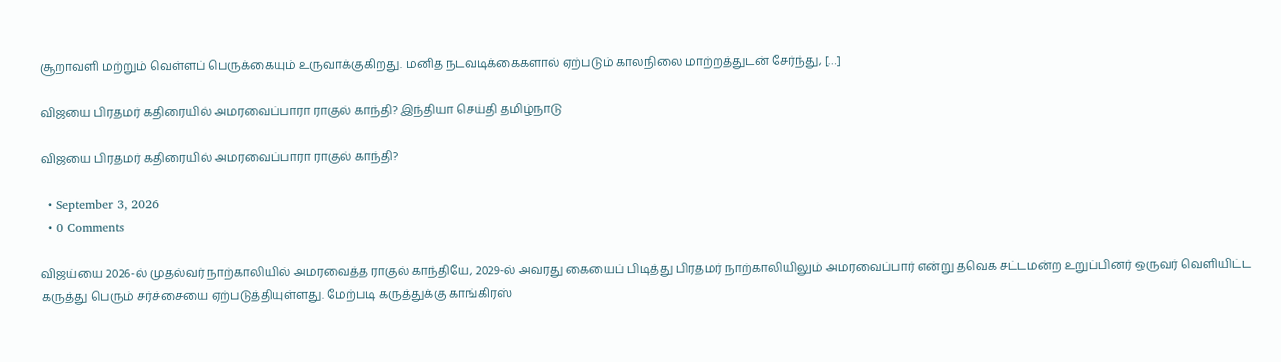சூறாவளி மற்றும் வெள்ளப் பெருக்கையும் உருவாக்குகிறது. மனித நடவடிக்கைகளால் ஏற்படும் காலநிலை மாற்றத்துடன் சேர்ந்து, […]

விஜயை பிரதமர் கதிரையில் அமரவைப்பாரா ராகுல் காந்தி? இந்தியா செய்தி தமிழ்நாடு

விஜயை பிரதமர் கதிரையில் அமரவைப்பாரா ராகுல் காந்தி?

  • September 3, 2026
  • 0 Comments

விஜய்யை 2026-ல் முதல்வர் நாற்காலியில் அமரவைத்த ராகுல் காந்தியே, 2029-ல் அவரது கையைப் பிடித்து பிரதமர் நாற்காலியிலும் அமரவைப்பார் என்று தவெக சட்டமன்ற உறுப்பினர் ஒருவர் வெளியிட்ட கருத்து பெரும் சர்ச்சையை ஏற்படுத்தியுள்ளது. மேற்படி கருத்துக்கு காங்கிரஸ்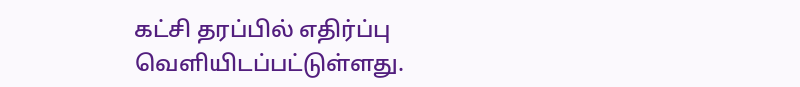கட்சி தரப்பில் எதிர்ப்பு வெளியிடப்பட்டுள்ளது.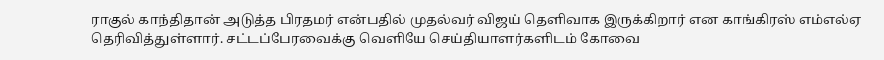ராகுல் காந்திதான் அடுத்த பிரதமர் என்பதில் முதல்வர் விஜய் தெளிவாக இருக்கிறார் என காங்கிரஸ் எம்எல்ஏ தெரிவித்துள்ளார். சட்டப்பேரவைக்கு வெளியே செய்தியாளர்களிடம் கோவை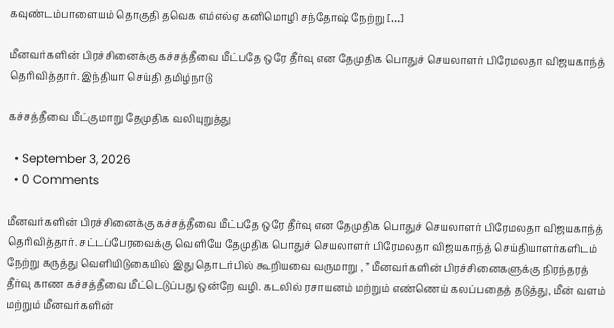கவுண்டம்பாளையம் தொகுதி தவெக எம்எல்ஏ கனிமொழி சந்தோஷ் நேற்று […]

மீனவர்களின் பிரச்சினைக்கு கச்சத்தீவை மீட்பதே ஒரே தீர்வு என தேமுதிக பொதுச் செயலாளர் பிரேமலதா விஜயகாந்த் தெரிவித்தார். இந்தியா செய்தி தமிழ்நாடு

கச்சத்தீவை மீட்குமாறு தேமுதிக வலியுறுத்து

  • September 3, 2026
  • 0 Comments

மீனவர்களின் பிரச்சினைக்கு கச்சத்தீவை மீட்பதே ஒரே தீர்வு என தேமுதிக பொதுச் செயலாளர் பிரேமலதா விஜயகாந்த் தெரிவித்தார். சட்டப்பேரவைக்கு வெளியே தேமுதிக பொதுச் செயலாளர் பிரேமலதா விஜயகாந்த் செய்தியாளர்களிடம் நேற்று கருத்து வெளியிடுகையில் இது தொடர்பில் கூறியவை வருமாறு , ” மீனவர்களின் பிரச்சினைகளுக்கு நிரந்தரத் தீர்வு காண கச்சத்தீவை மீட்டெடுப்பது ஒன்றே வழி. கடலில் ரசாயனம் மற்றும் எண்ணெய் கலப்பதைத் தடுத்து, மீன் வளம் மற்றும் மீனவர்களின்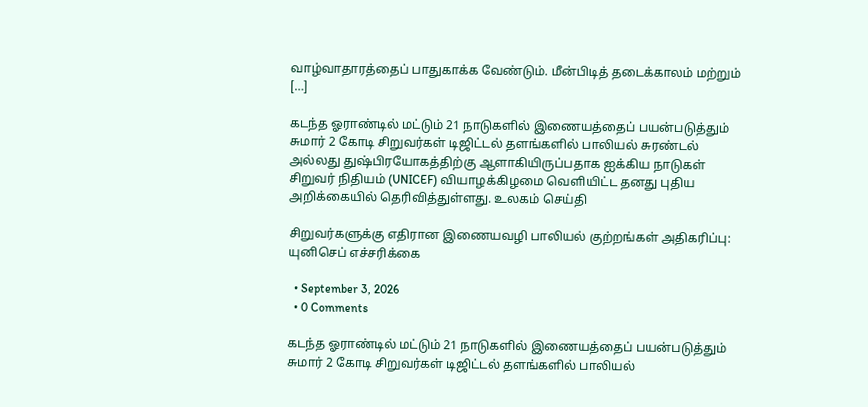வாழ்வாதாரத்தைப் பாதுகாக்க வேண்டும். மீன்பிடித் தடைக்காலம் மற்றும் […]

கடந்த ஓராண்டில் மட்டும் 21 நாடுகளில் இணையத்தைப் பயன்படுத்தும் சுமார் 2 கோடி சிறுவர்கள் டிஜிட்டல் தளங்களில் பாலியல் சுரண்டல் அல்லது துஷ்பிரயோகத்திற்கு ஆளாகியிருப்பதாக ஐக்கிய நாடுகள் சிறுவர் நிதியம் (UNICEF) வியாழக்கிழமை வெளியிட்ட தனது புதிய அறிக்கையில் தெரிவித்துள்ளது. உலகம் செய்தி

சிறுவர்களுக்கு எதிரான இணையவழி பாலியல் குற்றங்கள் அதிகரிப்பு: யுனிசெப் எச்சரிக்கை

  • September 3, 2026
  • 0 Comments

கடந்த ஓராண்டில் மட்டும் 21 நாடுகளில் இணையத்தைப் பயன்படுத்தும் சுமார் 2 கோடி சிறுவர்கள் டிஜிட்டல் தளங்களில் பாலியல்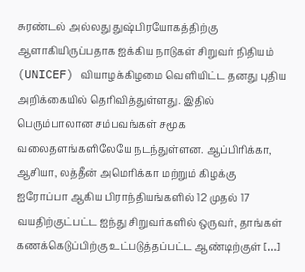சுரண்டல் அல்லது துஷ்பிரயோகத்திற்கு ஆளாகியிருப்பதாக ஐக்கிய நாடுகள் சிறுவர் நிதியம் (UNICEF) வியாழக்கிழமை வெளியிட்ட தனது புதிய அறிக்கையில் தெரிவித்துள்ளது. இதில் பெரும்பாலான சம்பவங்கள் சமூக வலைதளங்களிலேயே நடந்துள்ளன. ஆப்பிரிக்கா, ஆசியா, லத்தீன் அமெரிக்கா மற்றும் கிழக்கு ஐரோப்பா ஆகிய பிராந்தியங்களில் 12 முதல் 17 வயதிற்குட்பட்ட ஐந்து சிறுவர்களில் ஒருவர், தாங்கள் கணக்கெடுப்பிற்கு உட்படுத்தப்பட்ட ஆண்டிற்குள் […]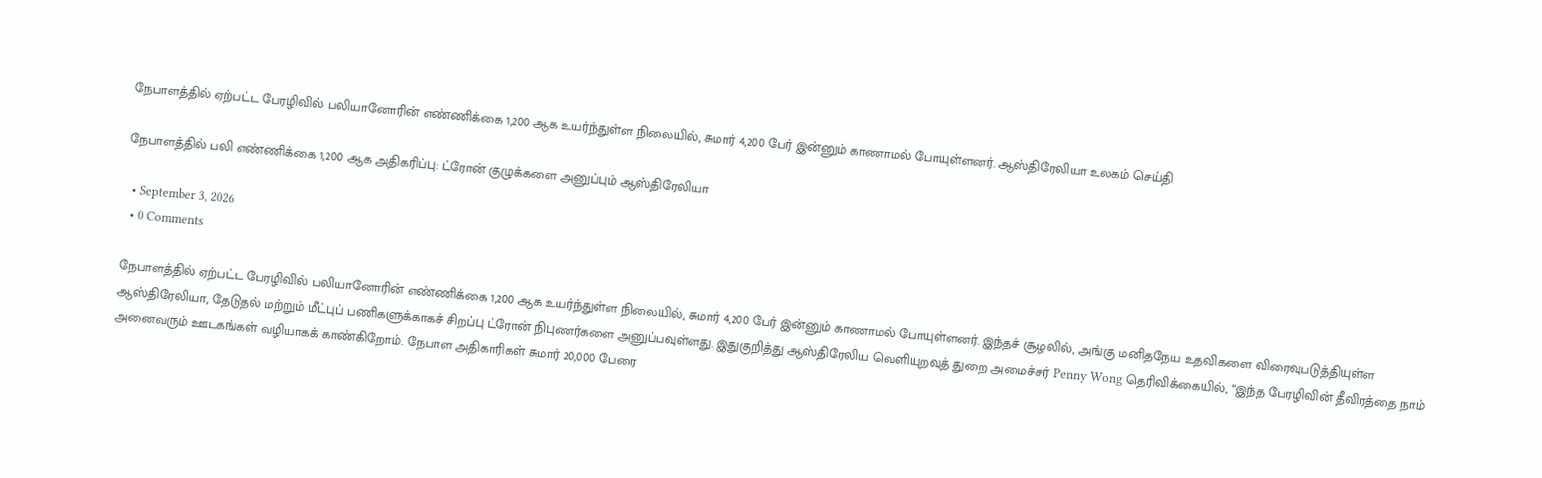நேபாளத்தில் ஏற்பட்ட பேரழிவில் பலியானோரின் எண்ணிக்கை 1,200 ஆக உயர்ந்துள்ள நிலையில், சுமார் 4,200 பேர் இன்னும் காணாமல் போயுள்ளனர். ஆஸ்திரேலியா உலகம் செய்தி

நேபாளத்தில் பலி எண்ணிக்கை 1,200 ஆக அதிகரிப்பு: ட்ரோன் குழுக்களை அனுப்பும் ஆஸ்திரேலியா

  • September 3, 2026
  • 0 Comments

நேபாளத்தில் ஏற்பட்ட பேரழிவில் பலியானோரின் எண்ணிக்கை 1,200 ஆக உயர்ந்துள்ள நிலையில், சுமார் 4,200 பேர் இன்னும் காணாமல் போயுள்ளனர். இந்தச் சூழலில், அங்கு மனிதநேய உதவிகளை விரைவுபடுத்தியுள்ள ஆஸ்திரேலியா, தேடுதல் மற்றும் மீட்புப் பணிகளுக்காகச் சிறப்பு ட்ரோன் நிபுணர்களை அனுப்பவுள்ளது. இதுகுறித்து ஆஸ்திரேலிய வெளியுறவுத் துறை அமைச்சர் Penny Wong தெரிவிக்கையில், “இந்த பேரழிவின் தீவிரத்தை நாம் அனைவரும் ஊடகங்கள் வழியாகக் காண்கிறோம். நேபாள அதிகாரிகள் சுமார் 20,000 பேரை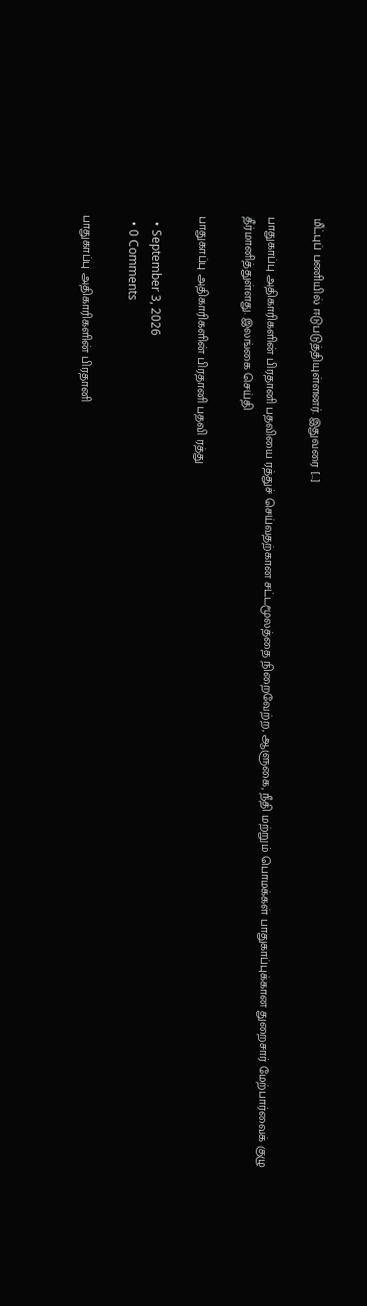மீட்புப் பணியில் ஈடுபடுத்தியுள்ளனர். இதுவரை […]

பாதுகாப்பு அதிகாரிகளின் பிரதானி பதவியை ரத்துச் செய்வதற்கான சட்டமூலத்தை நிறைவேற்ற, ஆளுகை, நீதி மற்றும் பொமக்கள் பாதுகாப்புக்கான துறைசார் மேற்பார்வைக் குழு தீர்மானித்துள்ளது. இலங்கை செய்தி

பாதுகாப்பு அதிகாரிகளின் பிரதானி பதவி ரத்து

  • September 3, 2026
  • 0 Comments

பாதுகாப்பு அதிகாரிகளின் பிரதானி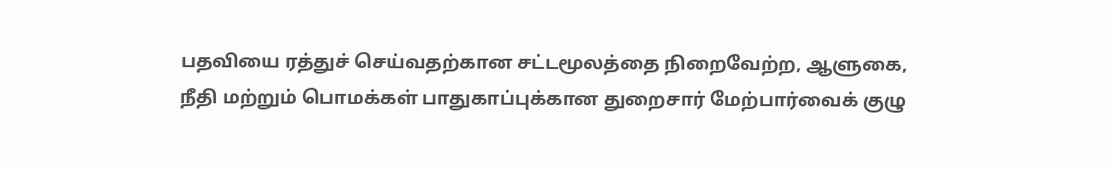பதவியை ரத்துச் செய்வதற்கான சட்டமூலத்தை நிறைவேற்ற, ஆளுகை, நீதி மற்றும் பொமக்கள் பாதுகாப்புக்கான துறைசார் மேற்பார்வைக் குழு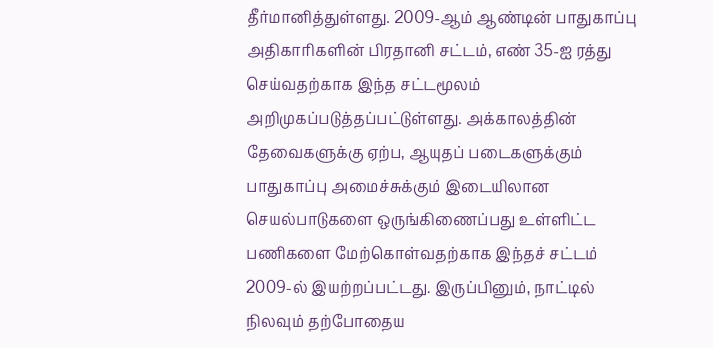தீர்மானித்துள்ளது. 2009-ஆம் ஆண்டின் பாதுகாப்பு அதிகாரிகளின் பிரதானி சட்டம், எண் 35-ஐ ரத்து செய்வதற்காக இந்த சட்டமூலம் அறிமுகப்படுத்தப்பட்டுள்ளது. அக்காலத்தின் தேவைகளுக்கு ஏற்ப, ஆயுதப் படைகளுக்கும் பாதுகாப்பு அமைச்சுக்கும் இடையிலான செயல்பாடுகளை ஒருங்கிணைப்பது உள்ளிட்ட பணிகளை மேற்கொள்வதற்காக இந்தச் சட்டம் 2009-ல் இயற்றப்பட்டது. இருப்பினும், நாட்டில் நிலவும் தற்போதைய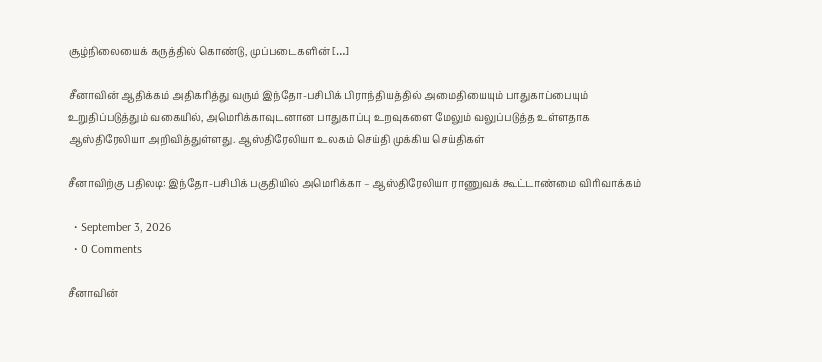சூழ்நிலையைக் கருத்தில் கொண்டு, முப்படைகளின் […]

சீனாவின் ஆதிக்கம் அதிகரித்து வரும் இந்தோ-பசிபிக் பிராந்தியத்தில் அமைதியையும் பாதுகாப்பையும் உறுதிப்படுத்தும் வகையில், அமெரிக்காவுடனான பாதுகாப்பு உறவுகளை மேலும் வலுப்படுத்த உள்ளதாக ஆஸ்திரேலியா அறிவித்துள்ளது. ஆஸ்திரேலியா உலகம் செய்தி முக்கிய செய்திகள்

சீனாவிற்கு பதிலடி: இந்தோ-பசிபிக் பகுதியில் அமெரிக்கா – ஆஸ்திரேலியா ராணுவக் கூட்டாண்மை விரிவாக்கம்

  • September 3, 2026
  • 0 Comments

சீனாவின்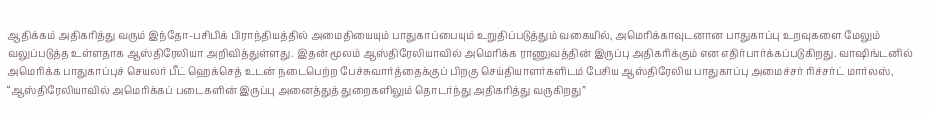ஆதிக்கம் அதிகரித்து வரும் இந்தோ-பசிபிக் பிராந்தியத்தில் அமைதியையும் பாதுகாப்பையும் உறுதிப்படுத்தும் வகையில், அமெரிக்காவுடனான பாதுகாப்பு உறவுகளை மேலும் வலுப்படுத்த உள்ளதாக ஆஸ்திரேலியா அறிவித்துள்ளது. இதன் மூலம் ஆஸ்திரேலியாவில் அமெரிக்க ராணுவத்தின் இருப்பு அதிகரிக்கும் என எதிர்பார்க்கப்படுகிறது. வாஷிங்டனில் அமெரிக்க பாதுகாப்புச் செயலர் பீட் ஹெக்செத் உடன் நடைபெற்ற பேச்சுவார்த்தைக்குப் பிறகு செய்தியாளர்களிடம் பேசிய ஆஸ்திரேலிய பாதுகாப்பு அமைச்சர் ரிச்சர்ட் மார்லஸ், “ஆஸ்திரேலியாவில் அமெரிக்கப் படைகளின் இருப்பு அனைத்துத் துறைகளிலும் தொடர்ந்து அதிகரித்து வருகிறது”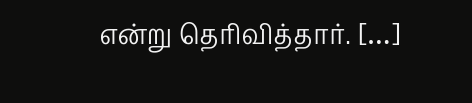என்று தெரிவித்தார். […]